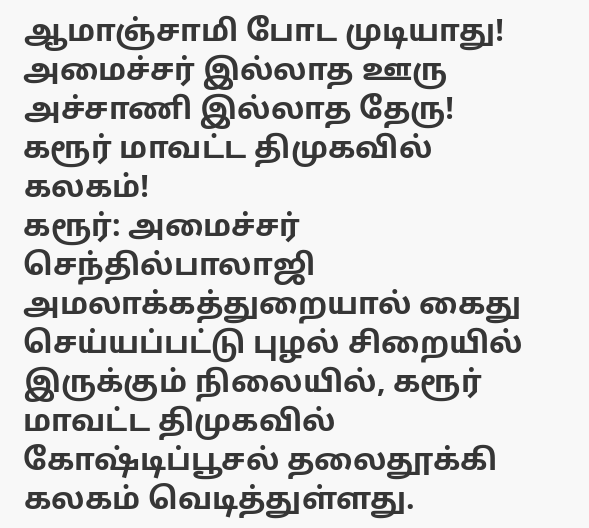ஆமாஞ்சாமி போட முடியாது! அமைச்சர் இல்லாத ஊரு அச்சாணி இல்லாத தேரு! கரூர் மாவட்ட திமுகவில் கலகம்!
கரூர்: அமைச்சர் செந்தில்பாலாஜி அமலாக்கத்துறையால் கைது செய்யப்பட்டு புழல் சிறையில் இருக்கும் நிலையில், கரூர் மாவட்ட திமுகவில் கோஷ்டிப்பூசல் தலைதூக்கி கலகம் வெடித்துள்ளது.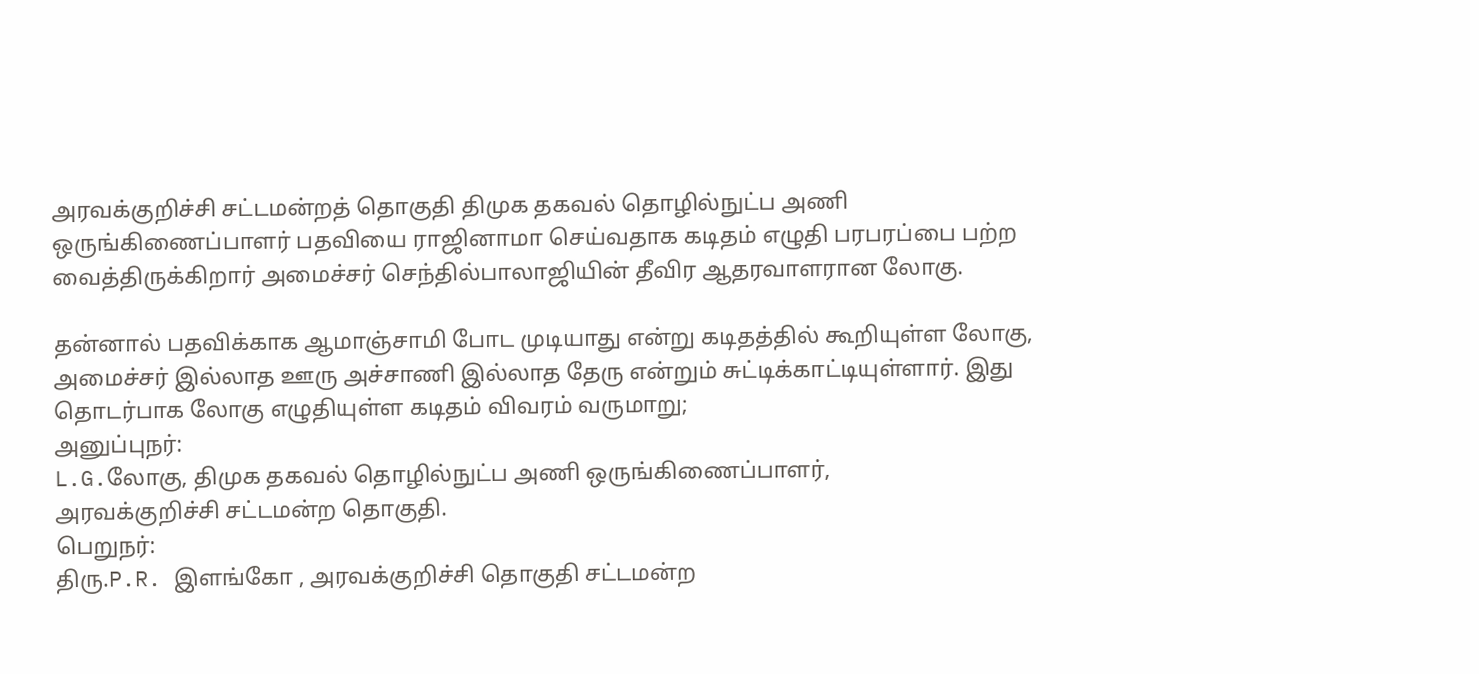அரவக்குறிச்சி சட்டமன்றத் தொகுதி திமுக தகவல் தொழில்நுட்ப அணி ஒருங்கிணைப்பாளர் பதவியை ராஜினாமா செய்வதாக கடிதம் எழுதி பரபரப்பை பற்ற வைத்திருக்கிறார் அமைச்சர் செந்தில்பாலாஜியின் தீவிர ஆதரவாளரான லோகு.

தன்னால் பதவிக்காக ஆமாஞ்சாமி போட முடியாது என்று கடிதத்தில் கூறியுள்ள லோகு, அமைச்சர் இல்லாத ஊரு அச்சாணி இல்லாத தேரு என்றும் சுட்டிக்காட்டியுள்ளார். இது தொடர்பாக லோகு எழுதியுள்ள கடிதம் விவரம் வருமாறு;
அனுப்புநர்:
L.G.லோகு, திமுக தகவல் தொழில்நுட்ப அணி ஒருங்கிணைப்பாளர்,
அரவக்குறிச்சி சட்டமன்ற தொகுதி.
பெறுநர்:
திரு.P.R. இளங்கோ , அரவக்குறிச்சி தொகுதி சட்டமன்ற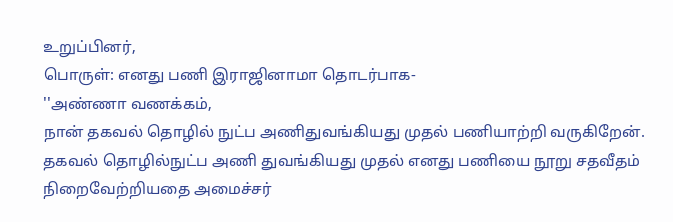உறுப்பினர்,
பொருள்: எனது பணி இராஜினாமா தொடர்பாக-
''அண்ணா வணக்கம்,
நான் தகவல் தொழில் நுட்ப அணிதுவங்கியது முதல் பணியாற்றி வருகிறேன். தகவல் தொழில்நுட்ப அணி துவங்கியது முதல் எனது பணியை நூறு சதவீதம் நிறைவேற்றியதை அமைச்சர்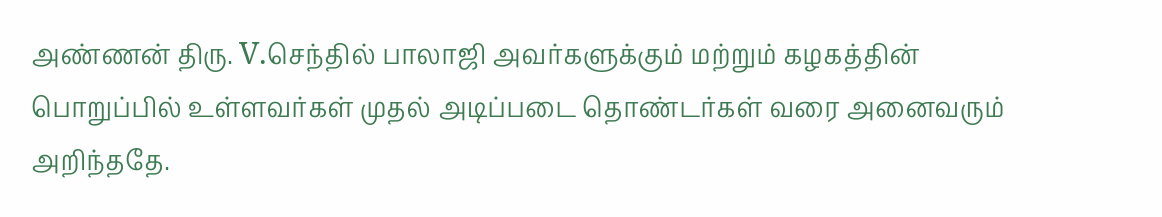அண்ணன் திரு. V.செந்தில் பாலாஜி அவர்களுக்கும் மற்றும் கழகத்தின் பொறுப்பில் உள்ளவர்கள் முதல் அடிப்படை தொண்டர்கள் வரை அனைவரும் அறிந்ததே.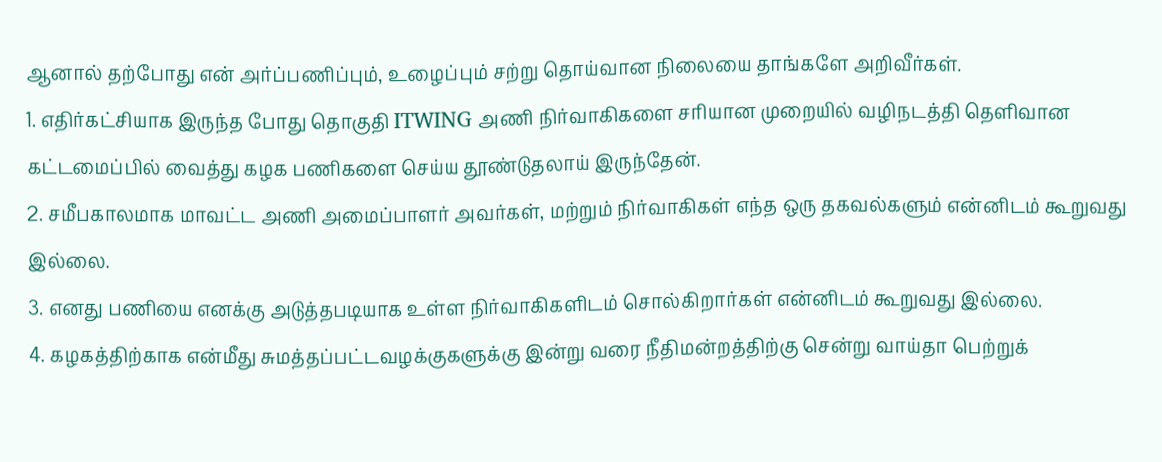ஆனால் தற்போது என் அர்ப்பணிப்பும், உழைப்பும் சற்று தொய்வான நிலையை தாங்களே அறிவீர்கள்.
1. எதிர்கட்சியாக இருந்த போது தொகுதி ITWING அணி நிர்வாகிகளை சரியான முறையில் வழிநடத்தி தெளிவான கட்டமைப்பில் வைத்து கழக பணிகளை செய்ய தூண்டுதலாய் இருந்தேன்.
2. சமீபகாலமாக மாவட்ட அணி அமைப்பாளர் அவர்கள், மற்றும் நிர்வாகிகள் எந்த ஒரு தகவல்களும் என்னிடம் கூறுவது இல்லை.
3. எனது பணியை எனக்கு அடுத்தபடியாக உள்ள நிர்வாகிகளிடம் சொல்கிறார்கள் என்னிடம் கூறுவது இல்லை.
4. கழகத்திற்காக என்மீது சுமத்தப்பட்டவழக்குகளுக்கு இன்று வரை நீதிமன்றத்திற்கு சென்று வாய்தா பெற்றுக்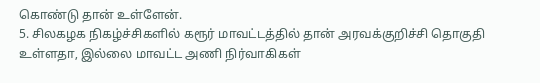கொண்டு தான் உள்ளேன்.
5. சிலகழக நிகழ்ச்சிகளில் கரூர் மாவட்டத்தில் தான் அரவக்குறிச்சி தொகுதி உள்ளதா, இல்லை மாவட்ட அணி நிர்வாகிகள்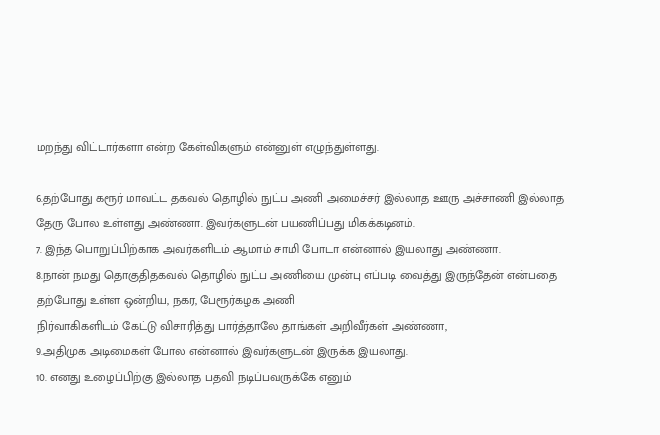மறந்து விட்டார்களா என்ற கேள்விகளும் என்னுள் எழுந்துள்ளது.

6.தற்போது கரூர் மாவட்ட தகவல் தொழில் நுட்ப அணி அமைச்சர் இல்லாத ஊரு அச்சாணி இல்லாத தேரு போல உள்ளது அண்ணா. இவர்களுடன் பயணிப்பது மிகக்கடினம்.
7. இந்த பொறுப்பிற்காக அவர்களிடம் ஆமாம் சாமி போடா என்னால் இயலாது அண்ணா.
8.நான் நமது தொகுதிதகவல் தொழில் நுட்ப அணியை முன்பு எப்படி வைத்து இருந்தேன் என்பதை தற்போது உள்ள ஒன்றிய, நகர, பேரூர்கழக அணி
நிர்வாகிகளிடம் கேட்டு விசாரித்து பார்த்தாலே தாங்கள் அறிவீர்கள் அண்ணா,
9.அதிமுக அடிமைகள் போல என்னால் இவர்களுடன் இருக்க இயலாது.
10. எனது உழைப்பிற்கு இல்லாத பதவி நடிப்பவருக்கே எனும்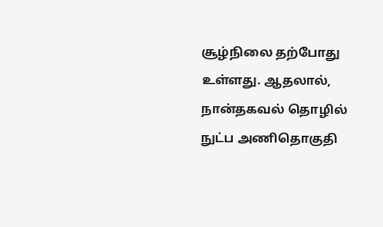சூழ்நிலை தற்போது உள்ளது. ஆதலால், நான்தகவல் தொழில் நுட்ப அணிதொகுதி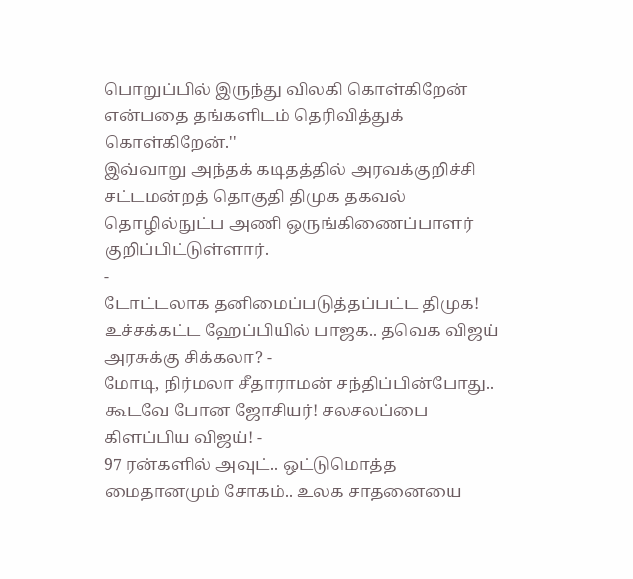பொறுப்பில் இருந்து விலகி கொள்கிறேன் என்பதை தங்களிடம் தெரிவித்துக் கொள்கிறேன்.''
இவ்வாறு அந்தக் கடிதத்தில் அரவக்குறிச்சி சட்டமன்றத் தொகுதி திமுக தகவல் தொழில்நுட்ப அணி ஒருங்கிணைப்பாளர் குறிப்பிட்டுள்ளார்.
-
டோட்டலாக தனிமைப்படுத்தப்பட்ட திமுக! உச்சக்கட்ட ஹேப்பியில் பாஜக.. தவெக விஜய் அரசுக்கு சிக்கலா? -
மோடி, நிர்மலா சீதாராமன் சந்திப்பின்போது.. கூடவே போன ஜோசியர்! சலசலப்பை கிளப்பிய விஜய்! -
97 ரன்களில் அவுட்.. ஒட்டுமொத்த மைதானமும் சோகம்.. உலக சாதனையை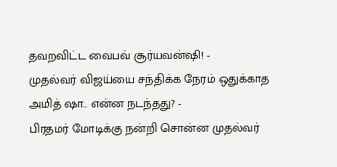தவறவிட்ட வைபவ் சூர்யவன்ஷி! -
முதல்வர் விஜய்யை சந்திக்க நேரம் ஒதுக்காத அமித் ஷா.. என்ன நடந்தது? -
பிரதமர் மோடிக்கு நன்றி சொன்ன முதல்வர்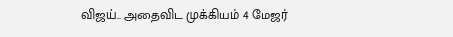விஜய்.. அதைவிட முக்கியம் 4 மேஜர்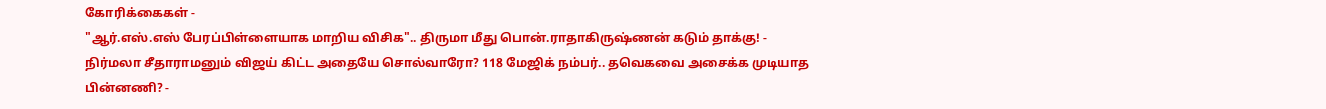கோரிக்கைகள் -
"ஆர்.எஸ்.எஸ் பேரப்பிள்ளையாக மாறிய விசிக".. திருமா மீது பொன்.ராதாகிருஷ்ணன் கடும் தாக்கு! -
நிர்மலா சீதாராமனும் விஜய் கிட்ட அதையே சொல்வாரோ? 118 மேஜிக் நம்பர்.. தவெகவை அசைக்க முடியாத பின்னணி? -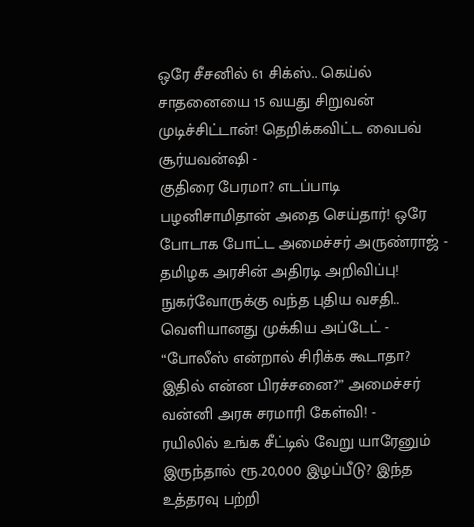ஒரே சீசனில் 61 சிக்ஸ்.. கெய்ல் சாதனையை 15 வயது சிறுவன் முடிச்சிட்டான்! தெறிக்கவிட்ட வைபவ் சூர்யவன்ஷி -
குதிரை பேரமா? எடப்பாடி பழனிசாமிதான் அதை செய்தார்! ஒரே போடாக போட்ட அமைச்சர் அருண்ராஜ் -
தமிழக அரசின் அதிரடி அறிவிப்பு! நுகர்வோருக்கு வந்த புதிய வசதி.. வெளியானது முக்கிய அப்டேட் -
“போலீஸ் என்றால் சிரிக்க கூடாதா? இதில் என்ன பிரச்சனை?” அமைச்சர் வன்னி அரசு சரமாரி கேள்வி! -
ரயிலில் உங்க சீட்டில் வேறு யாரேனும் இருந்தால் ரூ.20,000 இழப்பீடு? இந்த உத்தரவு பற்றி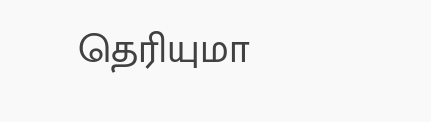தெரியுமா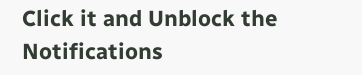Click it and Unblock the Notifications